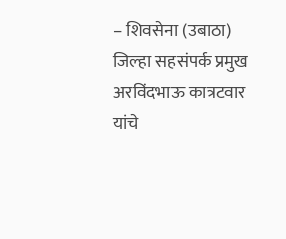– शिवसेना (उबाठा) जिल्हा सहसंपर्क प्रमुख अरविंदभाऊ कात्रटवार यांचे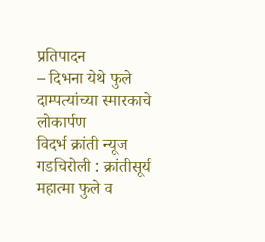प्रतिपादन
– दिभना येथे फुले दाम्पत्यांच्या स्मारकाचे लोकार्पण
विदर्भ क्रांती न्यूज
गडचिरोली : क्रांतीसूर्य महात्मा फुले व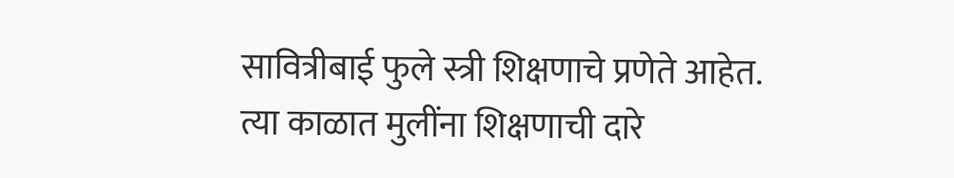सावित्रीबाई फुले स्त्री शिक्षणाचे प्रणेते आहेत. त्या काळात मुलींना शिक्षणाची दारे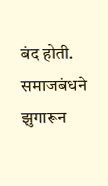बंद होती. समाजबंधने झुगारून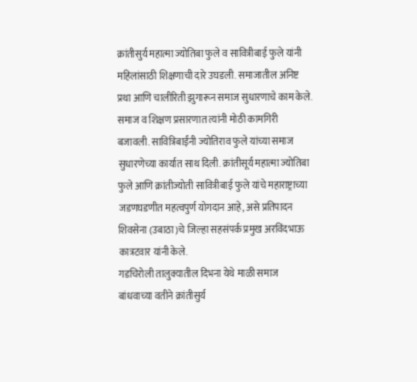क्रांतीसुर्य महात्मा ज्योतिबा फुले व सावित्रीबाई फुले यांनी महिलांसाठी शिक्षणाची दारे उघडली. समाजातील अनिष्ट प्रथा आणि चालीरिती झुगारून समाज सुधारणाचे काम केले. समाज व शिक्षण प्रसारणात त्यांनी मोठी कामगिरी बजावली. सावित्रिबाईंनी ज्योतिराव फुले यांच्या समाज सुधारणेच्या कार्यात साथ दिली. क्रांतीसूर्य महात्मा ज्योतिबा फुले आणि क्रांतीज्योती सावित्रीबाई फुले यांचे महाराष्ट्राच्या जडणघडणीत महत्वपुर्ण योगदान आहे, असे प्रतिपादन शिवसेना (उबाठा)चे जिल्हा सहसंपर्क प्रमुख अरविंदभाऊ कात्रटवार यांनी केले.
गडचिरोली तालुक्यातील दिभना येथे माळी समाज बांधवाच्या वतीने क्रांतीसुर्य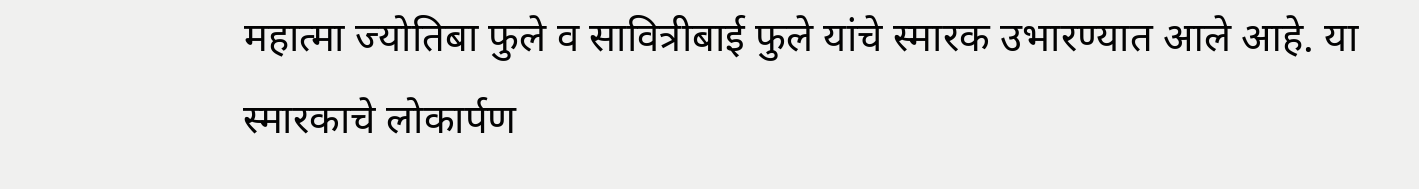महात्मा ज्योतिबा फुले व सावित्रीबाई फुले यांचे स्मारक उभारण्यात आले आहे. या स्मारकाचे लोकार्पण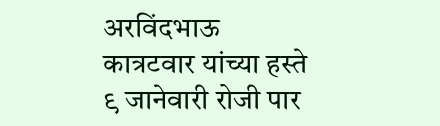अरविंदभाऊ कात्रटवार यांच्या हस्ते ९ जानेवारी रोजी पार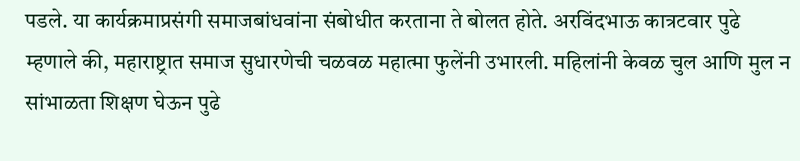पडले. या कार्यक्रमाप्रसंगी समाजबांधवांना संबोधीत करताना ते बोलत होते. अरविंदभाऊ कात्रटवार पुढे म्हणाले की, महाराष्ट्रात समाज सुधारणेची चळवळ महात्मा फुलेंनी उभारली. महिलांनी केवळ चुल आणि मुल न सांभाळता शिक्षण घेऊन पुढे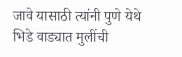जावे यासाठी त्यांनी पुणे येथे भिडे वाड्यात मुलींची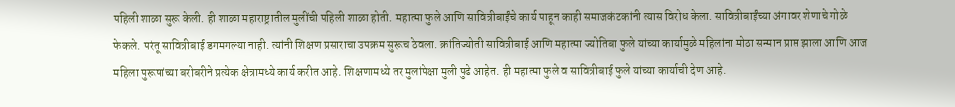पहिली शाळा सुरू केली. ही शाळा महाराष्ट्रातील मुलींची पहिली शाळा होती. महात्मा फुले आणि सावित्रीबाईंचे कार्य पाहून काही समाजकंटकांनी त्यास विरोध केला. सावित्रीबाईंच्या अंगावर शेणाचे गोळे फेकले. परंतू सावित्रीबाई डगमगल्या नाही. त्यांनी शिक्षण प्रसाराचा उपक्रम सुरूच ठेवला. क्रांतिज्योती सावित्रीबाई आणि महात्मा ज्योतिबा फुले यांच्या कार्यामुळे महिलांना मोठा सन्मान प्राप्त झाला आणि आज महिला पुरूषांच्या बरोबरीने प्रत्येक क्षेत्रामध्ये कार्य करीत आहे. शिक्षणामध्ये तर मुलांपेक्षा मुली पुढे आहेत. ही महात्मा फुले व सावित्रीबाई फुले यांच्या कार्याची देण आहे.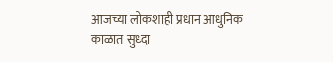आजच्या लोकशाही प्रधान आधुनिक काळात सुध्दा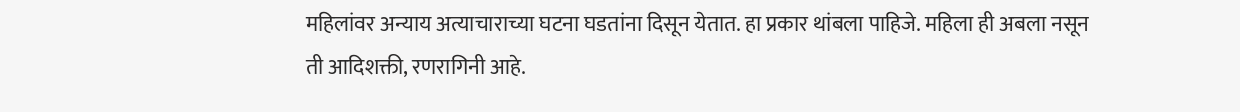महिलांवर अन्याय अत्याचाराच्या घटना घडतांना दिसून येतात. हा प्रकार थांबला पाहिजे. महिला ही अबला नसून ती आदिशक्ती, रणरागिनी आहे.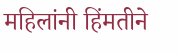महिलांनी हिंमतीने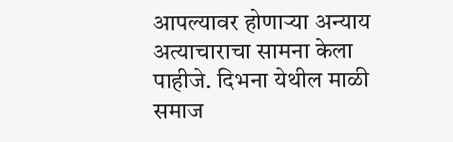आपल्यावर होणाऱ्या अन्याय अत्याचाराचा सामना केला पाहीजे. दिभना येथील माळी समाज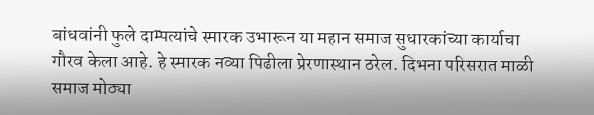बांधवांनी फुले दाम्पत्यांचे स्मारक उभारून या महान समाज सुधारकांच्या कार्याचा गौरव केला आहे. हे स्मारक नव्या पिढीला प्रेरणास्थान ठरेल. दिभना परिसरात माळी समाज मोठ्या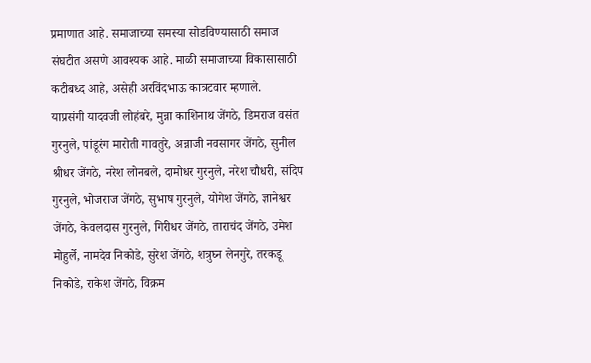प्रमाणात आहे. समाजाच्या समस्या सोडविण्यासाठी समाज संघटीत असणे आवश्यक आहे. माळी समाजाच्या विकासासाठी कटीबध्द आहे, असेही अरविंदभाऊ कात्रटवार म्हणाले.
याप्रसंगी यादवजी लोहंबरे, मुन्ना काशिनाथ जेंगठे, डिमराज वसंत गुरनुले, पांडूरंग मारोती गावतुरे, अन्नाजी नवसागर जेंगठे, सुनील श्रीधर जेंगठे, नरेश लोनबले, दामोधर गुरनुले, नरेश चौधरी, संदिप गुरनुले, भोजराज जेंगठे, सुभाष गुरनुले, योगेश जेंगठे, ज्ञानेश्वर जेंगठे, केवलदास गुरनुले, गिरीधर जेंगठे, ताराचंद जेंगठे, उमेश मोहुर्ले, नामदेव निकोडे, सुरेश जेंगठे, शत्रुघ्न लेनगुरे, तरकडू निकोडे, राकेश जेंगठे, विक्रम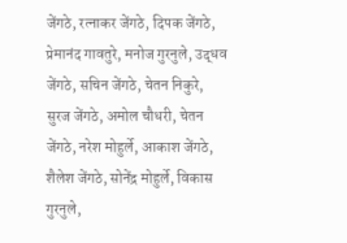जेंगठे, रत्नाकर जेंगठे, दिपक जेंगठे, प्रेमानंद गावतुरे, मनोज गुरनुले, उद्धव जेंगठे, सचिन जेंगठे, चेतन निकुरे, सुरज जेंगठे, अमोल चौधरी, चेतन जेंगठे, नरेश मोहुर्ले, आकाश जेंगठे, शैलेश जेंगठे, सोनेंद्र मोहुर्ले, विकास गुरनुले,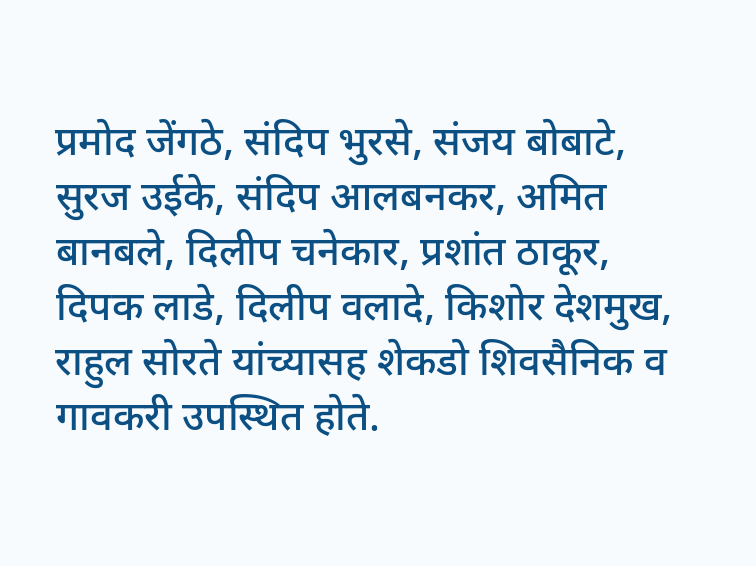प्रमोद जेंगठे, संदिप भुरसे, संजय बोबाटे, सुरज उईके, संदिप आलबनकर, अमित बानबले, दिलीप चनेकार, प्रशांत ठाकूर, दिपक लाडे, दिलीप वलादे, किशोर देशमुख, राहुल सोरते यांच्यासह शेकडो शिवसैनिक व गावकरी उपस्थित होते.